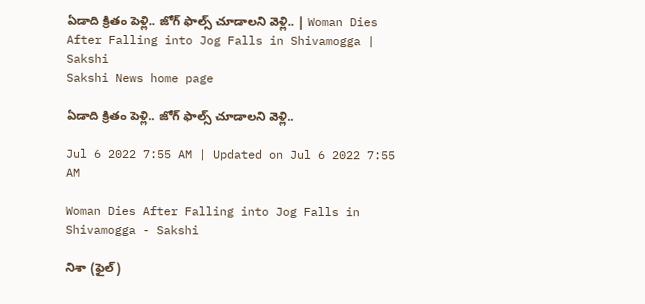ఏడాది క్రితం పెళ్లి.. జోగ్‌ ఫాల్స్‌ చూడాలని వెళ్లి.. | Woman Dies After Falling into Jog Falls in Shivamogga | Sakshi
Sakshi News home page

ఏడాది క్రితం పెళ్లి.. జోగ్‌ ఫాల్స్‌ చూడాలని వెళ్లి..

Jul 6 2022 7:55 AM | Updated on Jul 6 2022 7:55 AM

Woman Dies After Falling into Jog Falls in Shivamogga - Sakshi

నిశా (ఫైల్‌)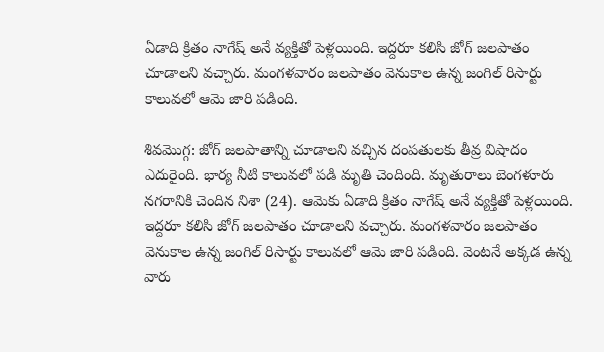ఏడాది క్రితం నాగేష్‌ అనే వ్యక్తితో పెళ్లయింది. ఇద్దరూ కలిసి జోగ్‌ జలపాతం చూడాలని వచ్చారు. మంగళవారం జలపాతం వెనుకాల ఉన్న జంగిల్‌ రిసార్టు కాలువలో ఆమె జారి పడింది.

శివమొగ్గ: జోగ్‌ జలపాతాన్ని చూడాలని వచ్చిన దంపతులకు తీవ్ర విషాదం ఎదురైంది. భార్య నీటి కాలువలో పడి మృతి చెందింది. మృతురాలు బెంగళూరు నగరానికి చెందిన నిశా (24). ఆమెకు ఏడాది క్రితం నాగేష్‌ అనే వ్యక్తితో పెళ్లయింది. ఇద్దరూ కలిసి జోగ్‌ జలపాతం చూడాలని వచ్చారు. మంగళవారం జలపాతం వెనుకాల ఉన్న జంగిల్‌ రిసార్టు కాలువలో ఆమె జారి పడింది. వెంటనే అక్కడ ఉన్న వారు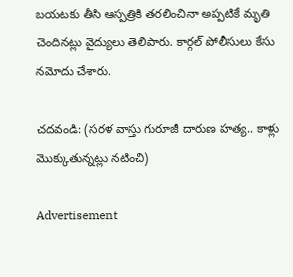బయటకు తీసి ఆస్పత్రికి తరలించినా అప్పటికే మృతి చెందినట్లు వైద్యులు తెలిపారు. కార్గల్‌ పోలీసులు కేసు నమోదు చేశారు.

చదవండి: (సరళ వాస్తు గురూజీ దారుణ హత్య.. కాళ్లు మొక్కుతున్నట్లు నటించి)

Advertisement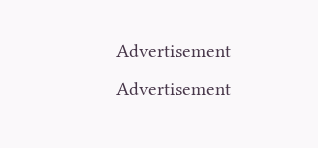Advertisement
Advertisement